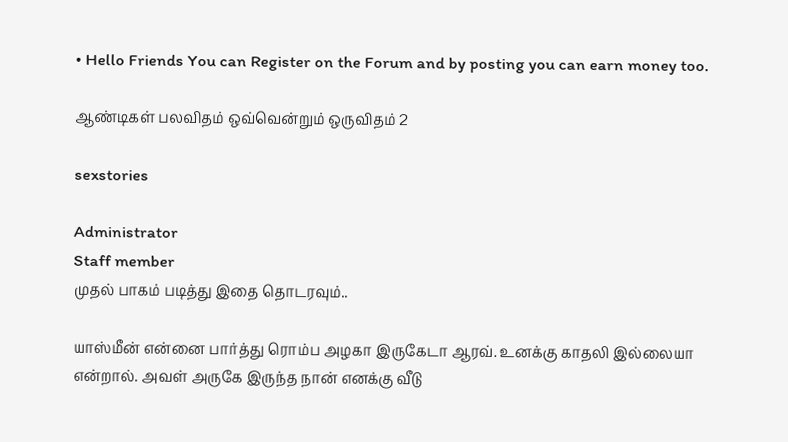• Hello Friends You can Register on the Forum and by posting you can earn money too.

ஆண்டிகள் பலவிதம் ஒவ்வென்றும் ஒருவிதம் 2

sexstories

Administrator
Staff member
முதல் பாகம் படித்து இதை தொடரவும்..

யாஸ்மீன் என்னை பார்த்து ரொம்ப அழகா இருகேடா ஆரவ். உனக்கு காதலி இல்லையா என்றால். அவள் அருகே இருந்த நான் எனக்கு வீடு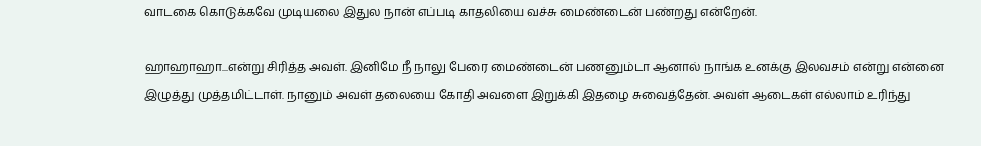வாடகை கொடுக்கவே முடியலை இதுல நான் எப்படி காதலியை வச்சு மைண்டைன் பண்றது என்றேன்.

ஹாஹாஹா...என்று சிரித்த அவள். இனிமே நீ நாலு பேரை மைண்டைன் பணனும்டா ஆனால் நாங்க உனக்கு இலவசம் என்று என்னை இழுத்து முத்தமிட்டாள். நானும் அவள் தலையை கோதி அவளை இறுக்கி இதழை சுவைத்தேன். அவள் ஆடைகள் எல்லாம் உரிந்து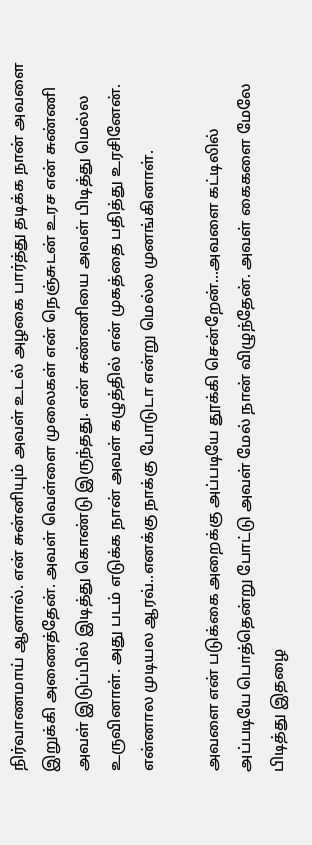நிர்வாணமாய் ஆனால். என் சுன்னியும் அவள் உடல் அழகை பார்த்து தடிக்க நான் அவளை இறுக்கி அணைத்தேன். அவள் வெள்ளை முலைகள் என் நெஞ்சுடன் உரச என் சுண்ணி அவள் இடுப்பில் இடித்து கொண்டு இருந்தது. என் சுண்ணியை அவள் பிடித்து மெல்ல உருவினாள். அது படம் எடுக்க நான் அவள் கழுத்தில் என் முகத்தை பதித்து உரசினேன். என்னால முடியல ஆரவ்..எனக்கு நாக்கு போடுடா என்று மெல்ல முனங்கினாள்.

அவளை என் படுக்கை அறைக்கு அப்படியே தூக்கி சென்றேன்...அவளை கட்டிலில் அப்படியே பொத்தென்று போட்டு அவள் மேல் நான் விழுந்தேன். அவள் கைகளை மேலே பிடித்து இதழை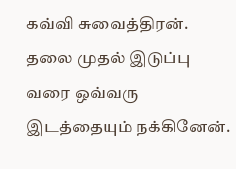கவ்வி சுவைத்திரன். தலை முதல் இடுப்பு வரை ஒவ்வரு இடத்தையும் நக்கினேன்.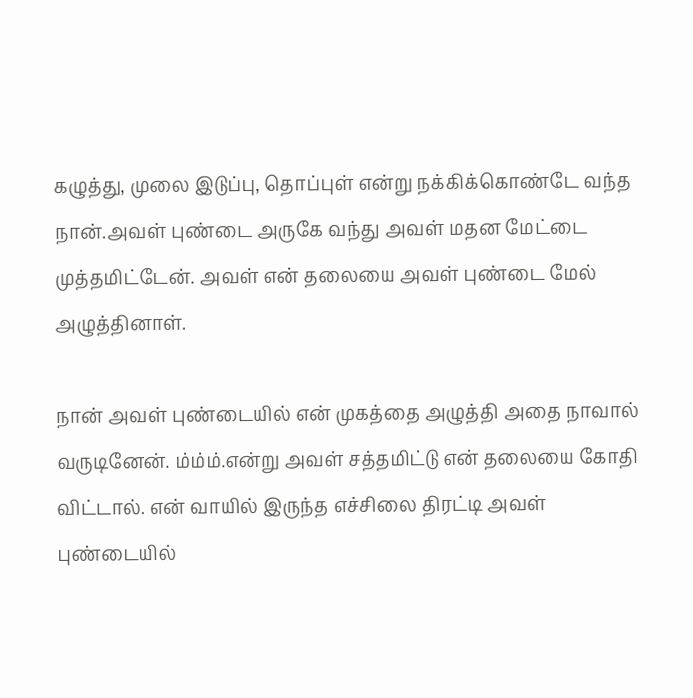கழுத்து, முலை இடுப்பு, தொப்புள் என்று நக்கிக்கொண்டே வந்த நான்.அவள் புண்டை அருகே வந்து அவள் மதன மேட்டை முத்தமிட்டேன். அவள் என் தலையை அவள் புண்டை மேல் அழுத்தினாள்.

நான் அவள் புண்டையில் என் முகத்தை அழுத்தி அதை நாவால் வருடினேன். ம்ம்ம்.என்று அவள் சத்தமிட்டு என் தலையை கோதி விட்டால். என் வாயில் இருந்த எச்சிலை திரட்டி அவள் புண்டையில்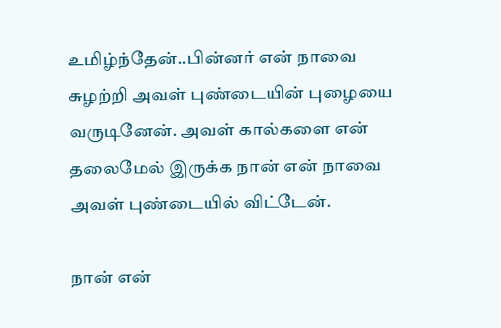உமிழ்ந்தேன்..பின்னர் என் நாவை சுழற்றி அவள் புண்டையின் புழையை வருடினேன். அவள் கால்களை என் தலைமேல் இருக்க நான் என் நாவை அவள் புண்டையில் விட்டேன்.

நான் என்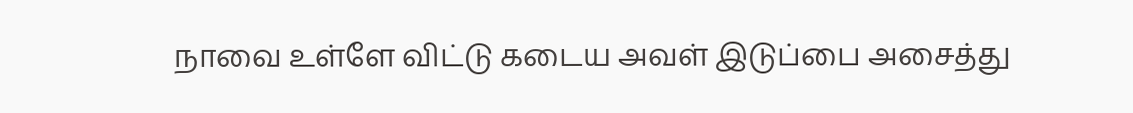நாவை உள்ளே விட்டு கடைய அவள் இடுப்பை அசைத்து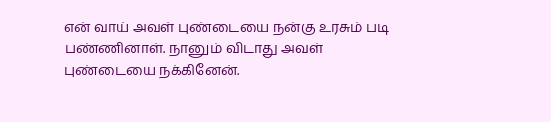என் வாய் அவள் புண்டையை நன்கு உரசும் படி பண்ணினாள். நானும் விடாது அவள் புண்டையை நக்கினேன்.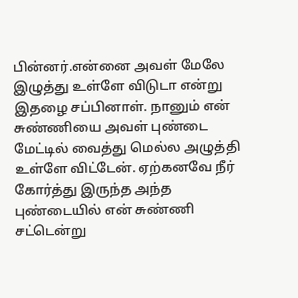பின்னர்.என்னை அவள் மேலே இழுத்து உள்ளே விடுடா என்று இதழை சப்பினாள். நானும் என் சுண்ணியை அவள் புண்டை மேட்டில் வைத்து மெல்ல அழுத்தி உள்ளே விட்டேன். ஏற்கனவே நீர் கோர்த்து இருந்த அந்த புண்டையில் என் சுண்ணி சட்டென்று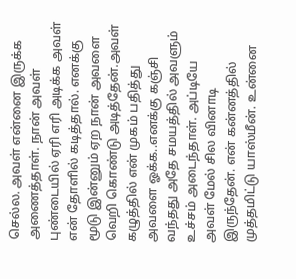செல்ல. அவள் என்னை இருக்க அணைத்தாள். நான் அவள் புண்டையில் ஏரி எரி அடிக்க அவள் என் தோளில் கடித்தால். எனக்கு மூடு இன்னும் ஏற நான் அவளை வெறி கொண்டு அடித்தேன்.அவள் கழுத்தில் என் முகம் பதித்து அவளை ஓக்க..எனக்கு கஞ்சி வந்தது அதே சமயத்தில் அவளும் உச்சம் அடைந்தாள். அப்டியே அவள் மேல் சில வினாடி இருந்தேன். என் கன்னத்தில் முத்தமிட்டு யாஸ்மீன். உன்னை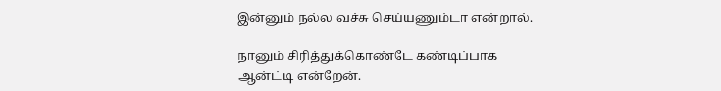இன்னும் நல்ல வச்சு செய்யணும்டா என்றால்.

நானும் சிரித்துக்கொண்டே கண்டிப்பாக ஆன்ட்டி என்றேன்.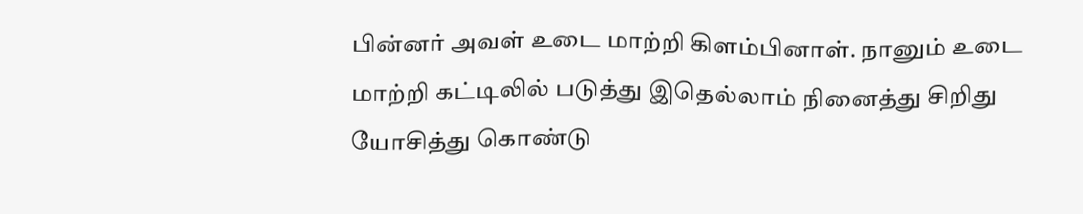பின்னர் அவள் உடை மாற்றி கிளம்பினாள். நானும் உடை மாற்றி கட்டிலில் படுத்து இதெல்லாம் நினைத்து சிறிது யோசித்து கொண்டு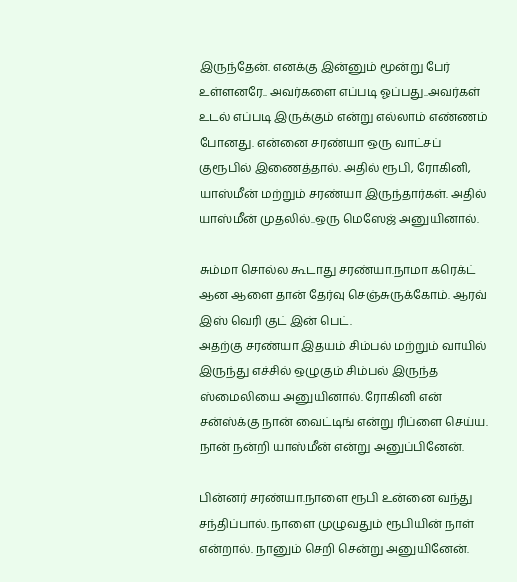இருந்தேன். எனக்கு இன்னும் மூன்று பேர் உள்ளனரே.. அவர்களை எப்படி ஓப்பது..அவர்கள் உடல் எப்படி இருக்கும் என்று எல்லாம் எண்ணம் போனது. என்னை சரண்யா ஒரு வாட்சப் குரூபில் இணைத்தால். அதில் ரூபி, ரோகினி, யாஸ்மீன் மற்றும் சரண்யா இருந்தார்கள். அதில் யாஸ்மீன் முதலில்..ஒரு மெஸேஜ் அனுயினால்.

சும்மா சொல்ல கூடாது சரண்யா.நாமா கரெக்ட் ஆன ஆளை தான் தேர்வு செஞ்சுருக்கோம். ஆரவ் இஸ் வெரி குட் இன் பெட்.
அதற்கு சரண்யா இதயம் சிம்பல் மற்றும் வாயில் இருந்து எச்சில் ஒழுகும் சிம்பல் இருந்த ஸ்மைலியை அனுயினால். ரோகினி என் சன்ஸ்க்கு நான் வைட்டிங் என்று ரிப்ளை செய்ய. நான் நன்றி யாஸ்மீன் என்று அனுப்பினேன்.

பின்னர் சரண்யா.நாளை ரூபி உன்னை வந்து சந்திப்பால். நாளை முழுவதும் ரூபியின் நாள் என்றால். நானும் செறி சென்று அனுயினேன்.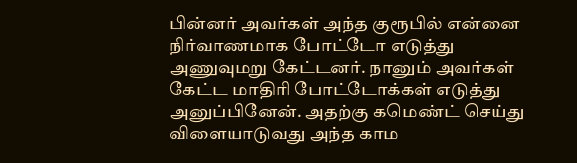பின்னர் அவர்கள் அந்த குரூபில் என்னை நிர்வாணமாக போட்டோ எடுத்து அணுவுமறு கேட்டனர். நானும் அவர்கள் கேட்ட மாதிரி போட்டோக்கள் எடுத்து அனுப்பினேன். அதற்கு கமெண்ட் செய்து விளையாடுவது அந்த காம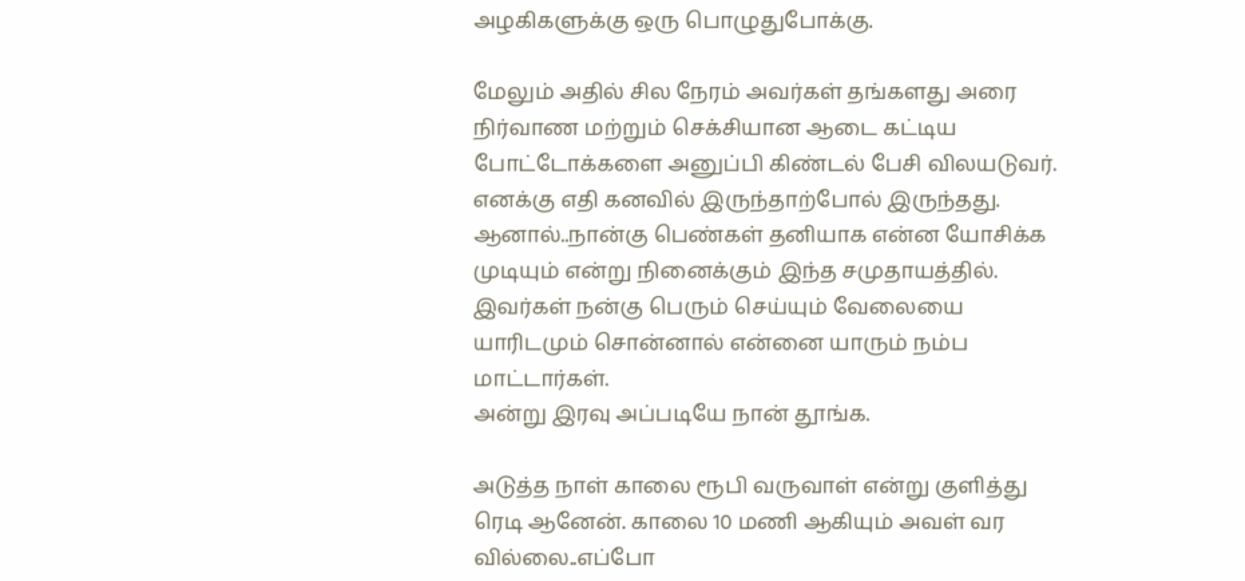அழகிகளுக்கு ஒரு பொழுதுபோக்கு.

மேலும் அதில் சில நேரம் அவர்கள் தங்களது அரை நிர்வாண மற்றும் செக்சியான ஆடை கட்டிய போட்டோக்களை அனுப்பி கிண்டல் பேசி விலயடுவர். எனக்கு எதி கனவில் இருந்தாற்போல் இருந்தது. ஆனால்..நான்கு பெண்கள் தனியாக என்ன யோசிக்க முடியும் என்று நினைக்கும் இந்த சமுதாயத்தில். இவர்கள் நன்கு பெரும் செய்யும் வேலையை யாரிடமும் சொன்னால் என்னை யாரும் நம்ப மாட்டார்கள்.
அன்று இரவு அப்படியே நான் தூங்க.

அடுத்த நாள் காலை ரூபி வருவாள் என்று குளித்து ரெடி ஆனேன். காலை 10 மணி ஆகியும் அவள் வர வில்லை..எப்போ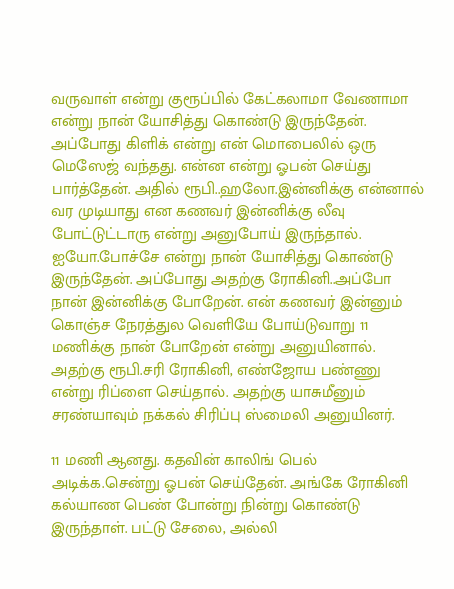வருவாள் என்று குரூப்பில் கேட்கலாமா வேணாமா என்று நான் யோசித்து கொண்டு இருந்தேன். அப்போது கிளிக் என்று என் மொபைலில் ஒரு மெஸேஜ் வந்தது. என்ன என்று ஓபன் செய்து பார்த்தேன். அதில் ரூபி..ஹலோ.இன்னிக்கு என்னால் வர முடியாது என கணவர் இன்னிக்கு லீவு போட்டுட்டாரு என்று அனுபோய் இருந்தால். ஐயோ.போச்சே என்று நான் யோசித்து கொண்டு இருந்தேன். அப்போது அதற்கு ரோகினி..அப்போ நான் இன்னிக்கு போறேன். என் கணவர் இன்னும் கொஞ்ச நேரத்துல வெளியே போய்டுவாறு 11 மணிக்கு நான் போறேன் என்று அனுயினால். அதற்கு ரூபி.சரி ரோகினி, எண்ஜோய பண்ணு என்று ரிப்ளை செய்தால். அதற்கு யாசுமீனும் சரண்யாவும் நக்கல் சிரிப்பு ஸ்மைலி அனுயினர்.

11 மணி ஆனது. கதவின் காலிங் பெல் அடிக்க.சென்று ஓபன் செய்தேன். அங்கே ரோகினி கல்யாண பெண் போன்று நின்று கொண்டு இருந்தாள். பட்டு சேலை, அல்லி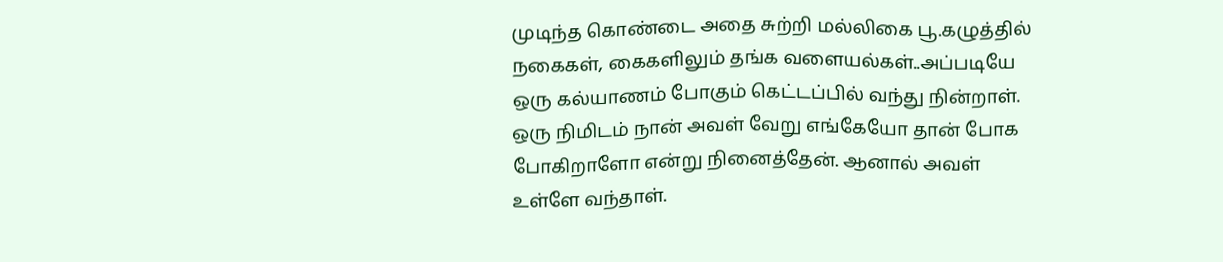முடிந்த கொண்டை அதை சுற்றி மல்லிகை பூ.கழுத்தில் நகைகள், கைகளிலும் தங்க வளையல்கள்..அப்படியே ஒரு கல்யாணம் போகும் கெட்டப்பில் வந்து நின்றாள். ஒரு நிமிடம் நான் அவள் வேறு எங்கேயோ தான் போக போகிறாளோ என்று நினைத்தேன். ஆனால் அவள் உள்ளே வந்தாள்.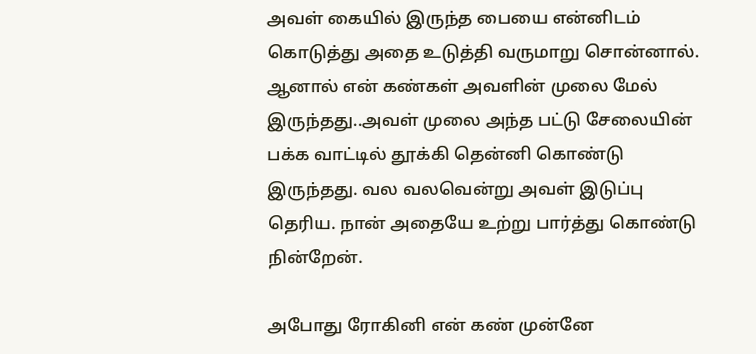அவள் கையில் இருந்த பையை என்னிடம் கொடுத்து அதை உடுத்தி வருமாறு சொன்னால். ஆனால் என் கண்கள் அவளின் முலை மேல் இருந்தது..அவள் முலை அந்த பட்டு சேலையின் பக்க வாட்டில் தூக்கி தென்னி கொண்டு இருந்தது. வல வலவென்று அவள் இடுப்பு தெரிய. நான் அதையே உற்று பார்த்து கொண்டு நின்றேன்.

அபோது ரோகினி என் கண் முன்னே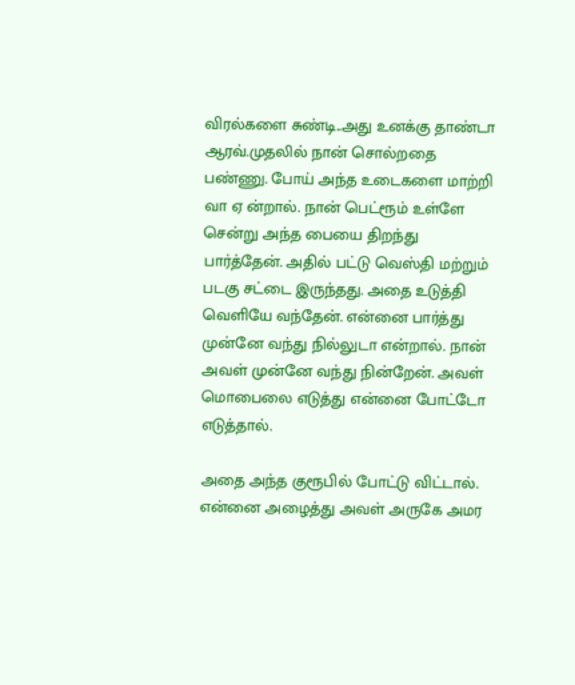விரல்களை சுண்டி..அது உனக்கு தாண்டா ஆரவ்.முதலில் நான் சொல்றதை பண்ணு. போய் அந்த உடைகளை மாற்றி வா ஏ ன்றால். நான் பெட்ரூம் உள்ளே சென்று அந்த பையை திறந்து பார்த்தேன். அதில் பட்டு வெஸ்தி மற்றும் படகு சட்டை இருந்தது. அதை உடுத்தி வெளியே வந்தேன். என்னை பார்த்து முன்னே வந்து நில்லுடா என்றால். நான் அவள் முன்னே வந்து நின்றேன். அவள் மொபைலை எடுத்து என்னை போட்டோ எடுத்தால்.

அதை அந்த குரூபில் போட்டு விட்டால். என்னை அழைத்து அவள் அருகே அமர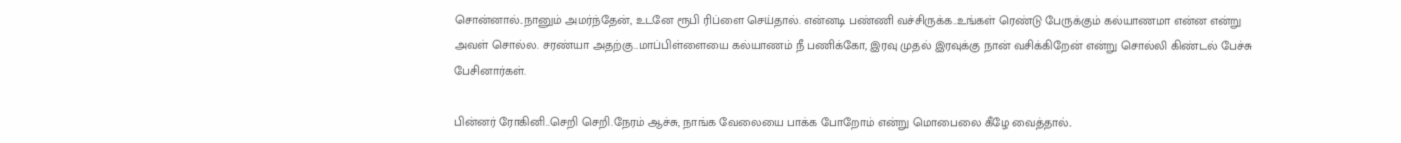சொன்னால்..நானும் அமர்ந்தேன், உடனே ரூபி ரிப்ளை செய்தால். என்னடி பண்ணி வச்சிருக்க..உங்கள் ரெண்டு பேருக்கும் கல்யாணமா என்ன என்று அவள் சொல்ல. சரண்யா அதற்கு..மாப்பிள்ளையை கல்யாணம் நீ பணிக்கோ, இரவு முதல் இரவுக்கு நான் வசிக்கிறேன் என்று சொல்லி கிண்டல் பேச்சு பேசினார்கள்.

பின்னர் ரோகினி..செறி செறி.நேரம் ஆச்சு, நாங்க வேலையை பாக்க போறோம் என்று மொபைலை கீழே வைத்தால்..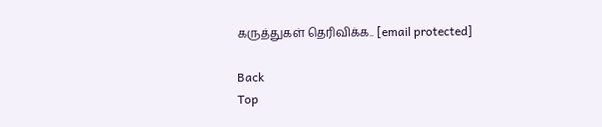கருத்துகள் தெரிவிக்க.. [email protected]

Back
Top